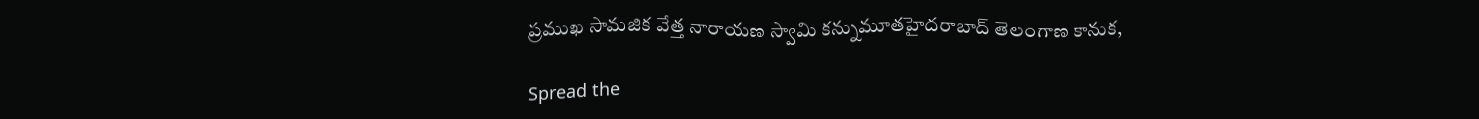ప్రముఖ సామజిక వేత్త నారాయణ స్వామి కన్నుమూతహైదరాబాద్ తెలంగాణ కానుక,

Spread the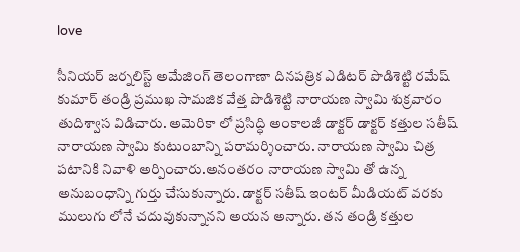love

సీనియర్ జర్నలిస్ట్ అమేజింగ్ తెలంగాణా దినపత్రిక ఎడిటర్ పొడిశెట్టి రమేష్ కుమార్ తండ్రి ప్రముఖ సామజిక వేత్త పొడిశెట్టి నారాయణ స్వామి శుక్రవారం తుదిశ్వాస విడిచారు. అమెరికా లో ప్రసిద్ధి అంకాలజీ డాక్టర్ డాక్టర్ కత్తుల సతీష్ నారాయణ స్వామి కుటుంబాన్ని పరామర్శించారు. నారాయణ స్వామి చిత్ర పటానికి నివాళి అర్పించారు.అనంతరం నారాయణ స్వామి తో ఉన్న అనుబంధాన్ని గుర్తు చేసుకున్నారు. డాక్టర్ సతీష్ ఇంటర్ మీడియట్ వరకు ములుగు లోనే చదువుకున్నానని అయన అన్నారు. తన తండ్రి కత్తుల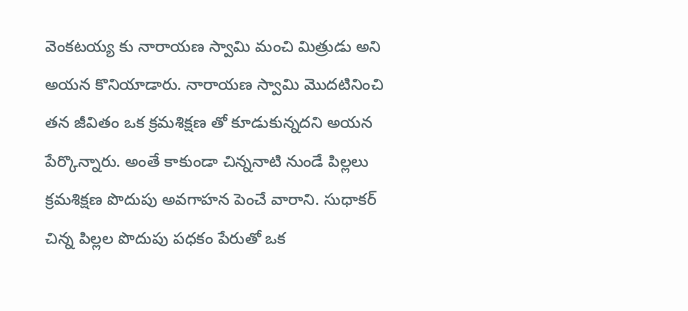వెంకటయ్య కు నారాయణ స్వామి మంచి మిత్రుడు అని అయన కొనియాడారు. నారాయణ స్వామి మొదటినించి తన జీవితం ఒక క్రమశిక్షణ తో కూడుకున్నదని అయన పేర్కొన్నారు. అంతే కాకుండా చిన్ననాటి నుండే పిల్లలు క్రమశిక్షణ పొదుపు అవగాహన పెంచే వారాని. సుధాకర్ చిన్న పిల్లల పొదుపు పధకం పేరుతో ఒక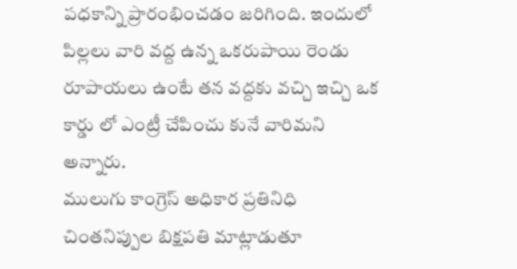పధకాన్ని ప్రారంభించడం జరిగింది. ఇందులో పిల్లలు వారి వద్ద ఉన్న ఒకరుపాయి రెండు రూపాయలు ఉంటే తన వద్దకు వచ్చి ఇచ్చి ఒక కార్డు లో ఎంట్రీ చేపించు కునే వారిమని అన్నారు.
ములుగు కాంగ్రెస్ అధికార ప్రతినిధి చింతనిప్పుల బిక్షపతి మాట్లాడుతూ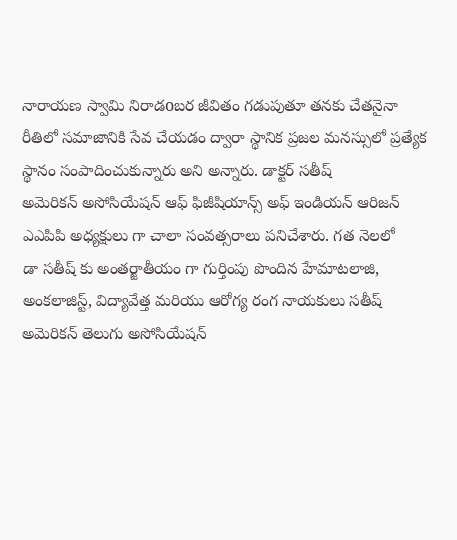నారాయణ స్వామి నిరాడoబర జీవితం గడుపుతూ తనకు చేతనైనా రీతిలో సమాజానికి సేవ చేయడం ద్వారా స్థానిక ప్రజల మనస్సులో ప్రత్యేక స్థానం సంపాదించుకున్నారు అని అన్నారు. డాక్టర్ సతీష్
అమెరికన్ అసోసియేషన్ ఆఫ్ ఫిజీషియాన్స్ అఫ్ ఇండియన్ ఆరిజన్ ఎఎపిపి అధ్యక్షులు గా చాలా సంవత్సరాలు పనిచేశారు. గత నెలలో
డా సతీష్ కు అంతర్జాతీయం గా గుర్తింపు పొందిన హేమాటలాజి, అంకలాజిస్ట్, విద్యావేత్త మరియు ఆరోగ్య రంగ నాయకులు సతీష్ అమెరికన్ తెలుగు అసోసియేషన్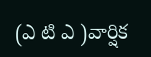(ఎ టి ఎ )వార్షిక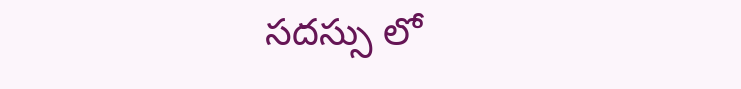సదస్సు లో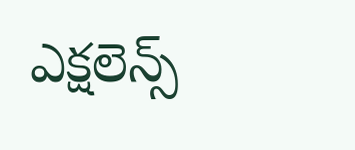ఎక్షలెన్స్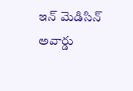ఇన్ మెడిసిన్ అవార్డు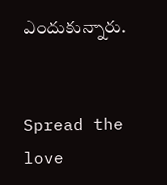ఎందుకున్నారు.


Spread the love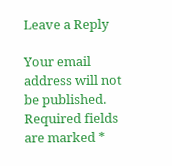Leave a Reply

Your email address will not be published. Required fields are marked *